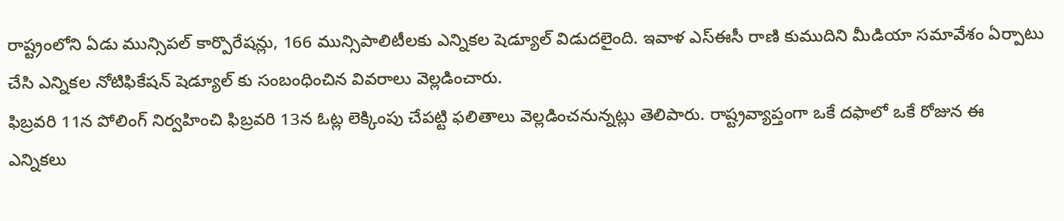రాష్ట్రంలోని ఏడు మున్సిపల్ కార్పొరేషన్లు, 166 మున్సిపాలిటీలకు ఎన్నికల షెడ్యూల్ విడుదలైంది. ఇవాళ ఎస్ఈసీ రాణి కుముదిని మీడియా సమావేశం ఏర్పాటు చేసి ఎన్నికల నోటిఫికేషన్ షెడ్యూల్ కు సంబంధించిన వివరాలు వెల్లడించారు.
ఫిబ్రవరి 11న పోలింగ్ నిర్వహించి ఫిబ్రవరి 13న ఓట్ల లెక్కింపు చేపట్టి ఫలితాలు వెల్లడించనున్నట్లు తెలిపారు. రాష్ట్రవ్యాప్తంగా ఒకే దఫాలో ఒకే రోజున ఈ ఎన్నికలు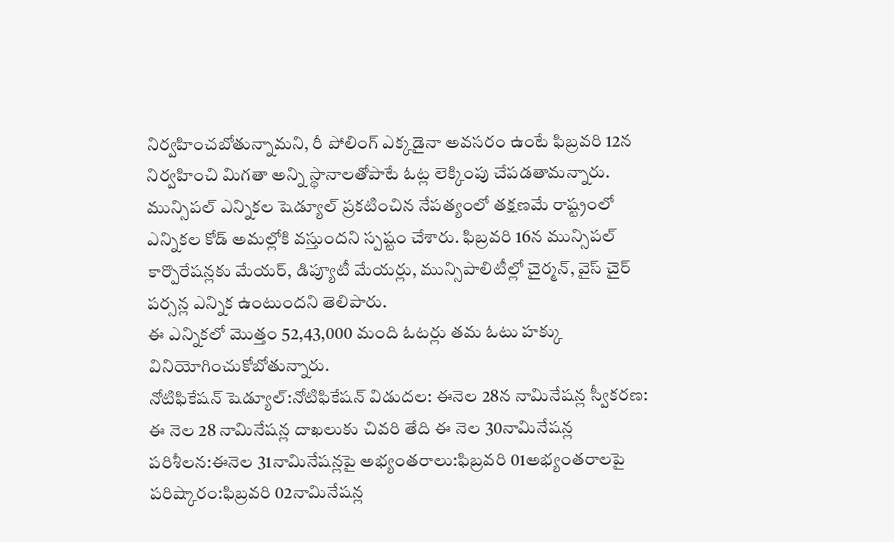నిర్వహించబోతున్నామని, రీ పోలింగ్ ఎక్కడైనా అవసరం ఉంటే ఫిబ్రవరి 12న నిర్వహించి మిగతా అన్ని స్థానాలతోపాటే ఓట్ల లెక్కింపు చేపడతామన్నారు.
మున్సిపల్ ఎన్నికల షెడ్యూల్ ప్రకటించిన నేపత్యంలో తక్షణమే రాష్ట్రంలో ఎన్నికల కోడ్ అమల్లోకి వస్తుందని స్పష్టం చేశారు. ఫిబ్రవరి 16న మున్సిపల్ కార్పొరేషన్లకు మేయర్, డిప్యూటీ మేయర్లు, మున్సిపాలిటీల్లో చైర్మన్, వైస్ చైర్ పర్సన్ల ఎన్నిక ఉంటుందని తెలిపారు.
ఈ ఎన్నికలో మొత్తం 52,43,000 మంది ఓటర్లు తమ ఓటు హక్కు వినియోగించుకోబోతున్నారు.
నోటిఫికేషన్ షెడ్యూల్:నోటిఫికేషన్ విడుదల: ఈనెల 28న నామినేషన్ల స్వీకరణ: ఈ నెల 28 నామినేషన్ల దాఖలుకు చివరి తేది ఈ నెల 30నామినేషన్ల పరిశీలన:ఈనెల 31నామినేషన్లపై అభ్యంతరాలు:ఫిబ్రవరి 01అభ్యంతరాలపై పరిష్కారం:ఫిబ్రవరి 02నామినేషన్ల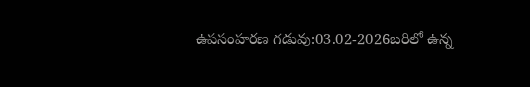ఉపసంహరణ గడువు:03.02-2026బరిలో ఉన్న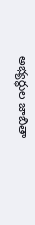అభ్యర్థుల జాబితా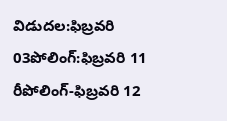విడుదల:ఫిబ్రవరి 03పోలింగ్:ఫిబ్రవరి 11 రీపోలింగ్-ఫిబ్రవరి 12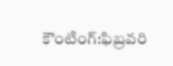కౌంటింగ్:ఫిబ్రవరి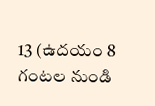13 (ఉదయం 8 గంటల నుండి